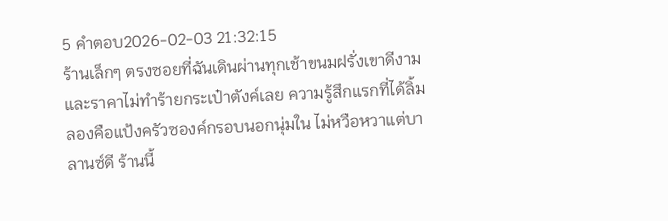5 คำตอบ2026-02-03 21:32:15
ร้านเล็กๆ ตรงซอยที่ฉันเดินผ่านทุกเช้าขนมฝรั่งเขาดีงามและราคาไม่ทำร้ายกระเป๋าตังค์เลย ความรู้สึกแรกที่ได้ลิ้มลองคือแป้งครัวซองค์กรอบนอกนุ่มใน ไม่หวือหวาแต่บาลานซ์ดี ร้านนี้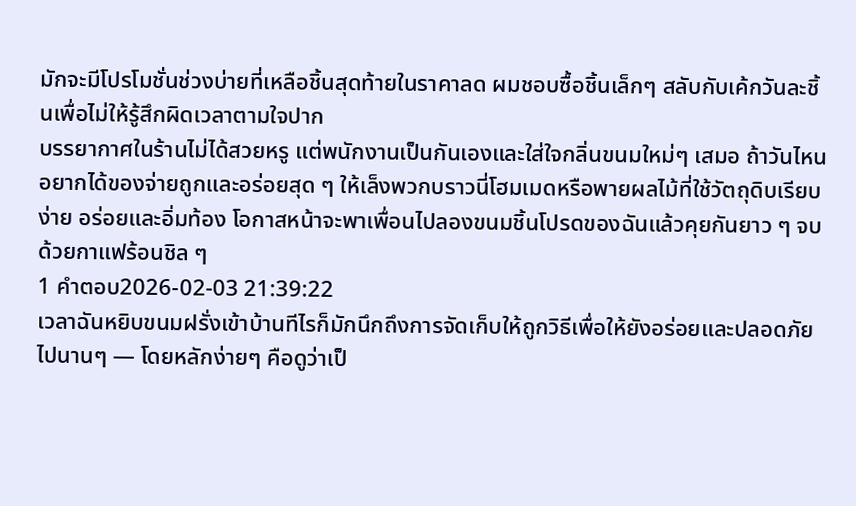มักจะมีโปรโมชั่นช่วงบ่ายที่เหลือชิ้นสุดท้ายในราคาลด ผมชอบซื้อชิ้นเล็กๆ สลับกับเค้กวันละชิ้นเพื่อไม่ให้รู้สึกผิดเวลาตามใจปาก
บรรยากาศในร้านไม่ได้สวยหรู แต่พนักงานเป็นกันเองและใส่ใจกลิ่นขนมใหม่ๆ เสมอ ถ้าวันไหนอยากได้ของจ่ายถูกและอร่อยสุด ๆ ให้เล็งพวกบราวนี่โฮมเมดหรือพายผลไม้ที่ใช้วัตถุดิบเรียบง่าย อร่อยและอิ่มท้อง โอกาสหน้าจะพาเพื่อนไปลองขนมชิ้นโปรดของฉันแล้วคุยกันยาว ๆ จบด้วยกาแฟร้อนชิล ๆ
1 คำตอบ2026-02-03 21:39:22
เวลาฉันหยิบขนมฝรั่งเข้าบ้านทีไรก็มักนึกถึงการจัดเก็บให้ถูกวิธีเพื่อให้ยังอร่อยและปลอดภัยไปนานๆ — โดยหลักง่ายๆ คือดูว่าเป็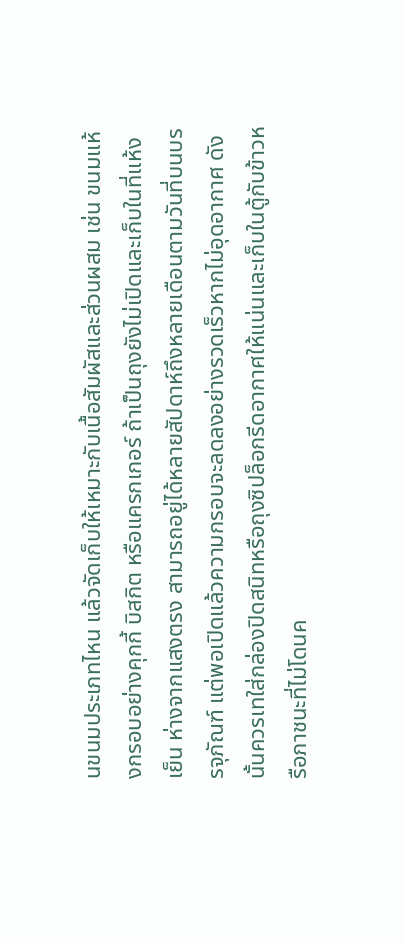นขนมประเภทไหน แล้วจัดเก็บให้เหมาะกับเนื้อสัมผัสและส่วนผสม เช่น ขนมแห้งกรอบอย่างคุกกี้ บิสกิต หรือแครกเกอร์ ถ้าเป็นถุงยังไม่เปิดและเก็บในที่แห้งเย็น ห่างจากแสงตรง สามารถอยู่ได้หลายสัปดาห์ถึงหลายเดือนตามวันที่บนบรรจุภัณฑ์ แต่พอเปิดแล้วความกรอบจะลดลงอย่างรวดเร็วหากไม่อุดอากาศ ดังนั้นควรเทใส่กล่องปิดสนิทหรือถุงซิปล็อกรีดอากาศให้แน่นและเก็บในตู้กับข้าวหรือภาชนะที่ไม่โดนค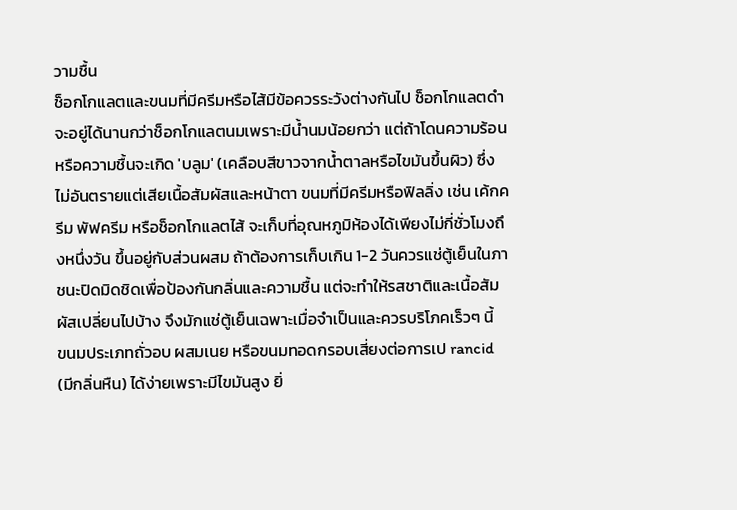วามชื้น
ช็อกโกแลตและขนมที่มีครีมหรือไส้มีข้อควรระวังต่างกันไป ช็อกโกแลตดำจะอยู่ได้นานกว่าช็อกโกแลตนมเพราะมีน้ำนมน้อยกว่า แต่ถ้าโดนความร้อนหรือความชื้นจะเกิด 'บลูม' (เคลือบสีขาวจากน้ำตาลหรือไขมันขึ้นผิว) ซึ่งไม่อันตรายแต่เสียเนื้อสัมผัสและหน้าตา ขนมที่มีครีมหรือฟิลลิ่ง เช่น เค้กครีม พัฟครีม หรือช็อกโกแลตไส้ จะเก็บที่อุณหภูมิห้องได้เพียงไม่กี่ชั่วโมงถึงหนึ่งวัน ขึ้นอยู่กับส่วนผสม ถ้าต้องการเก็บเกิน 1-2 วันควรแช่ตู้เย็นในภาชนะปิดมิดชิดเพื่อป้องกันกลิ่นและความชื้น แต่จะทำให้รสชาติและเนื้อสัมผัสเปลี่ยนไปบ้าง จึงมักแช่ตู้เย็นเฉพาะเมื่อจำเป็นและควรบริโภคเร็วๆ นี้
ขนมประเภทถั่วอบ ผสมเนย หรือขนมทอดกรอบเสี่ยงต่อการเป rancid (มีกลิ่นหืน) ได้ง่ายเพราะมีไขมันสูง ยิ่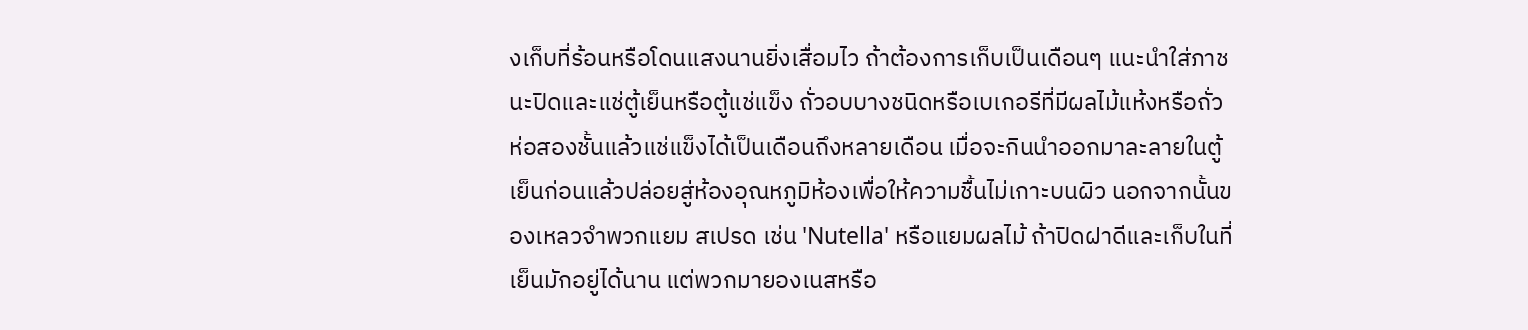งเก็บที่ร้อนหรือโดนแสงนานยิ่งเสื่อมไว ถ้าต้องการเก็บเป็นเดือนๆ แนะนำใส่ภาชนะปิดและแช่ตู้เย็นหรือตู้แช่แข็ง ถั่วอบบางชนิดหรือเบเกอรีที่มีผลไม้แห้งหรือถั่ว ห่อสองชั้นแล้วแช่แข็งได้เป็นเดือนถึงหลายเดือน เมื่อจะกินนำออกมาละลายในตู้เย็นก่อนแล้วปล่อยสู่ห้องอุณหภูมิห้องเพื่อให้ความชื้นไม่เกาะบนผิว นอกจากนั้นของเหลวจำพวกแยม สเปรด เช่น 'Nutella' หรือแยมผลไม้ ถ้าปิดฝาดีและเก็บในที่เย็นมักอยู่ได้นาน แต่พวกมายองเนสหรือ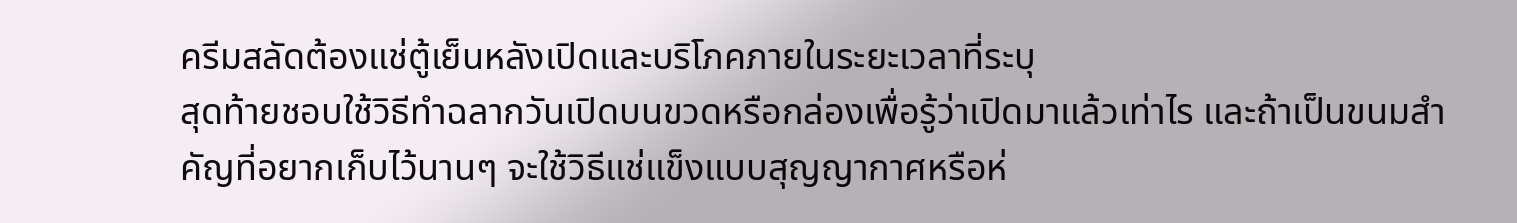ครีมสลัดต้องแช่ตู้เย็นหลังเปิดและบริโภคภายในระยะเวลาที่ระบุ
สุดท้ายชอบใช้วิธีทำฉลากวันเปิดบนขวดหรือกล่องเพื่อรู้ว่าเปิดมาแล้วเท่าไร และถ้าเป็นขนมสำคัญที่อยากเก็บไว้นานๆ จะใช้วิธีแช่แข็งแบบสุญญากาศหรือห่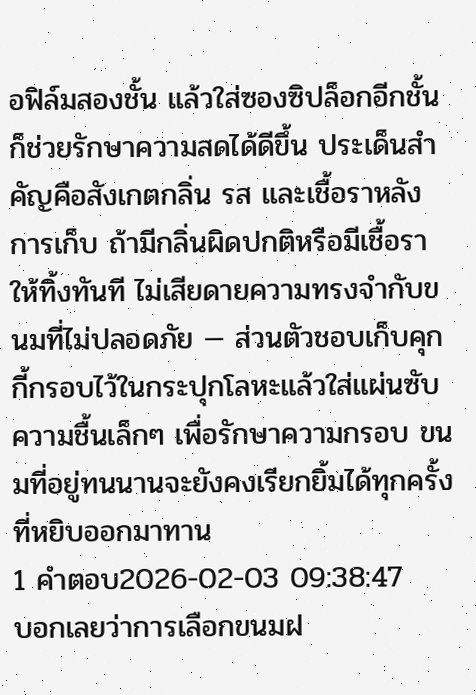อฟิล์มสองชั้น แล้วใส่ซองซิปล็อกอีกชั้น ก็ช่วยรักษาความสดได้ดีขึ้น ประเด็นสำคัญคือสังเกตกลิ่น รส และเชื้อราหลังการเก็บ ถ้ามีกลิ่นผิดปกติหรือมีเชื้อราให้ทิ้งทันที ไม่เสียดายความทรงจำกับขนมที่ไม่ปลอดภัย — ส่วนตัวชอบเก็บคุกกี้กรอบไว้ในกระปุกโลหะแล้วใส่แผ่นซับความชื้นเล็กๆ เพื่อรักษาความกรอบ ขนมที่อยู่ทนนานจะยังคงเรียกยิ้มได้ทุกครั้งที่หยิบออกมาทาน
1 คำตอบ2026-02-03 09:38:47
บอกเลยว่าการเลือกขนมฝ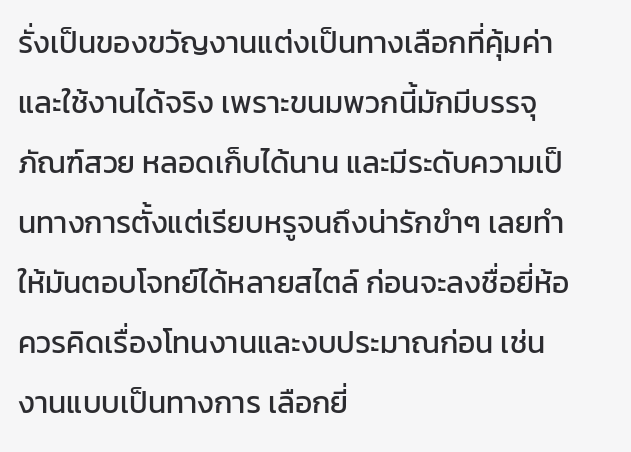รั่งเป็นของขวัญงานแต่งเป็นทางเลือกที่คุ้มค่าและใช้งานได้จริง เพราะขนมพวกนี้มักมีบรรจุภัณฑ์สวย หลอดเก็บได้นาน และมีระดับความเป็นทางการตั้งแต่เรียบหรูจนถึงน่ารักขำๆ เลยทำให้มันตอบโจทย์ได้หลายสไตล์ ก่อนจะลงชื่อยี่ห้อ ควรคิดเรื่องโทนงานและงบประมาณก่อน เช่น งานแบบเป็นทางการ เลือกยี่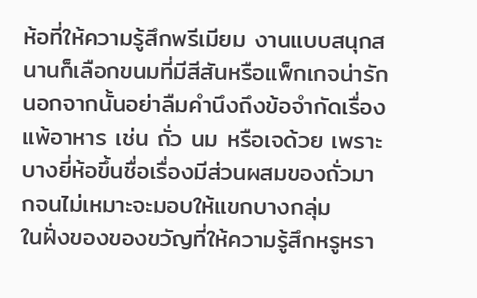ห้อที่ให้ความรู้สึกพรีเมียม งานแบบสนุกสนานก็เลือกขนมที่มีสีสันหรือแพ็กเกจน่ารัก นอกจากนั้นอย่าลืมคำนึงถึงข้อจำกัดเรื่องแพ้อาหาร เช่น ถั่ว นม หรือเจด้วย เพราะบางยี่ห้อขึ้นชื่อเรื่องมีส่วนผสมของถั่วมากจนไม่เหมาะจะมอบให้แขกบางกลุ่ม
ในฝั่งของของขวัญที่ให้ความรู้สึกหรูหรา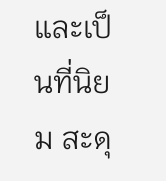และเป็นที่นิยม สะดุ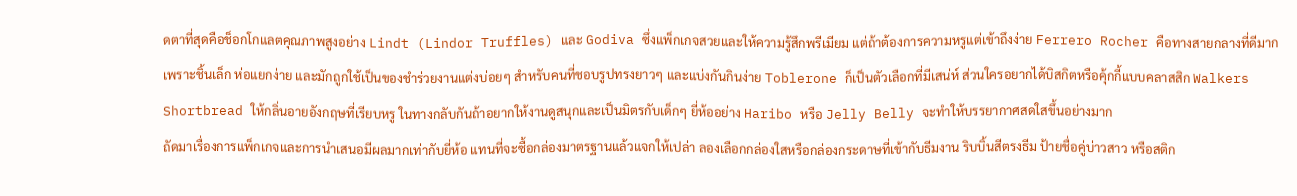ดตาที่สุดคือช็อกโกแลตคุณภาพสูงอย่าง Lindt (Lindor Truffles) และ Godiva ซึ่งแพ็กเกจสวยและให้ความรู้สึกพรีเมียม แต่ถ้าต้องการความหรูแต่เข้าถึงง่าย Ferrero Rocher คือทางสายกลางที่ดีมาก เพราะชิ้นเล็ก ห่อแยกง่าย และมักถูกใช้เป็นของชำร่วยงานแต่งบ่อยๆ สำหรับคนที่ชอบรูปทรงยาวๆ และแบ่งกันกินง่าย Toblerone ก็เป็นตัวเลือกที่มีเสน่ห์ ส่วนใครอยากได้บิสกิตหรือคุ้กกี้แบบคลาสสิก Walkers Shortbread ให้กลิ่นอายอังกฤษที่เรียบหรู ในทางกลับกันถ้าอยากให้งานดูสนุกและเป็นมิตรกับเด็กๆ ยี่ห้ออย่าง Haribo หรือ Jelly Belly จะทำให้บรรยากาศสดใสขึ้นอย่างมาก
ถัดมาเรื่องการแพ็กเกจและการนำเสนอมีผลมากเท่ากับยี่ห้อ แทนที่จะซื้อกล่องมาตรฐานแล้วแจกให้เปล่า ลองเลือกกล่องใสหรือกล่องกระดาษที่เข้ากับธีมงาน ริบบิ้นสีตรงธีม ป้ายชื่อคู่บ่าวสาว หรือสติก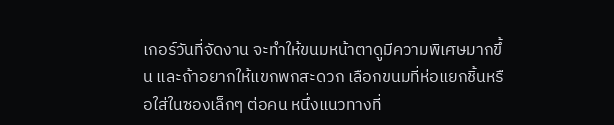เกอร์วันที่จัดงาน จะทำให้ขนมหน้าตาดูมีความพิเศษมากขึ้น และถ้าอยากให้แขกพกสะดวก เลือกขนมที่ห่อแยกชิ้นหรือใส่ในซองเล็กๆ ต่อคน หนึ่งแนวทางที่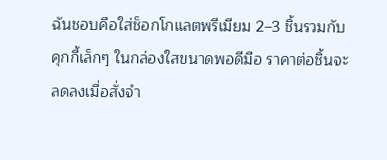ฉันชอบคือใส่ช็อกโกแลตพรีเมียม 2–3 ชิ้นรวมกับคุกกี้เล็กๆ ในกล่องใสขนาดพอดีมือ ราคาต่อชิ้นจะลดลงเมื่อสั่งจำ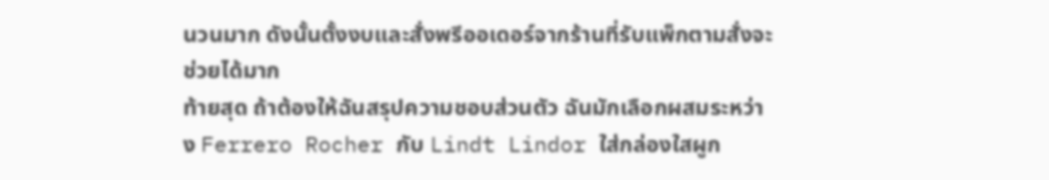นวนมาก ดังนั้นตั้งงบและสั่งพรีออเดอร์จากร้านที่รับแพ็กตามสั่งจะช่วยได้มาก
ท้ายสุด ถ้าต้องให้ฉันสรุปความชอบส่วนตัว ฉันมักเลือกผสมระหว่าง Ferrero Rocher กับ Lindt Lindor ใส่กล่องใสผูก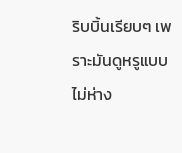ริบบิ้นเรียบๆ เพราะมันดูหรูแบบไม่ห่าง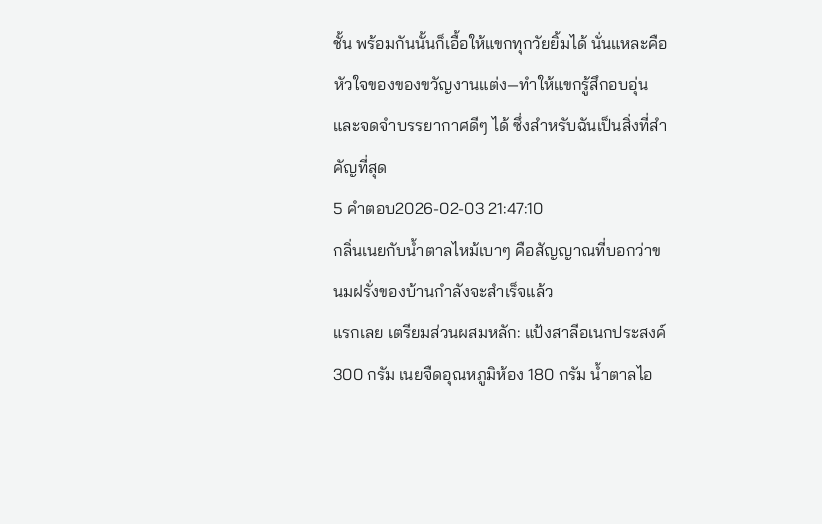ชั้น พร้อมกันนั้นก็เอื้อให้แขกทุกวัยยิ้มได้ นั่นแหละคือหัวใจของของขวัญงานแต่ง—ทำให้แขกรู้สึกอบอุ่นและจดจำบรรยากาศดีๆ ได้ ซึ่งสำหรับฉันเป็นสิ่งที่สำคัญที่สุด
5 คำตอบ2026-02-03 21:47:10
กลิ่นเนยกับน้ำตาลไหม้เบาๆ คือสัญญาณที่บอกว่าขนมฝรั่งของบ้านกำลังจะสำเร็จแล้ว
แรกเลย เตรียมส่วนผสมหลัก: แป้งสาลีอเนกประสงค์ 300 กรัม เนยจืดอุณหภูมิห้อง 180 กรัม น้ำตาลไอ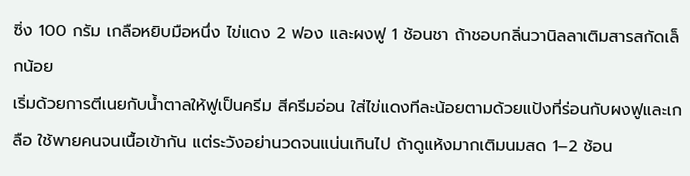ซิ่ง 100 กรัม เกลือหยิบมือหนึ่ง ไข่แดง 2 ฟอง และผงฟู 1 ช้อนชา ถ้าชอบกลิ่นวานิลลาเติมสารสกัดเล็กน้อย
เริ่มด้วยการตีเนยกับน้ำตาลให้ฟูเป็นครีม สีครีมอ่อน ใส่ไข่แดงทีละน้อยตามด้วยแป้งที่ร่อนกับผงฟูและเกลือ ใช้พายคนจนเนื้อเข้ากัน แต่ระวังอย่านวดจนแน่นเกินไป ถ้าดูแห้งมากเติมนมสด 1–2 ช้อน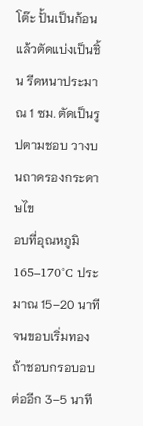โต๊ะ ปั้นเป็นก้อนแล้วตัดแบ่งเป็นชิ้น รีดหนาประมาณ 1 ซม. ตัดเป็นรูปตามชอบ วางบนถาดรองกระดาษไข
อบที่อุณหภูมิ 165–170°C ประมาณ 15–20 นาที จนขอบเริ่มทอง ถ้าชอบกรอบอบต่ออีก 3–5 นาที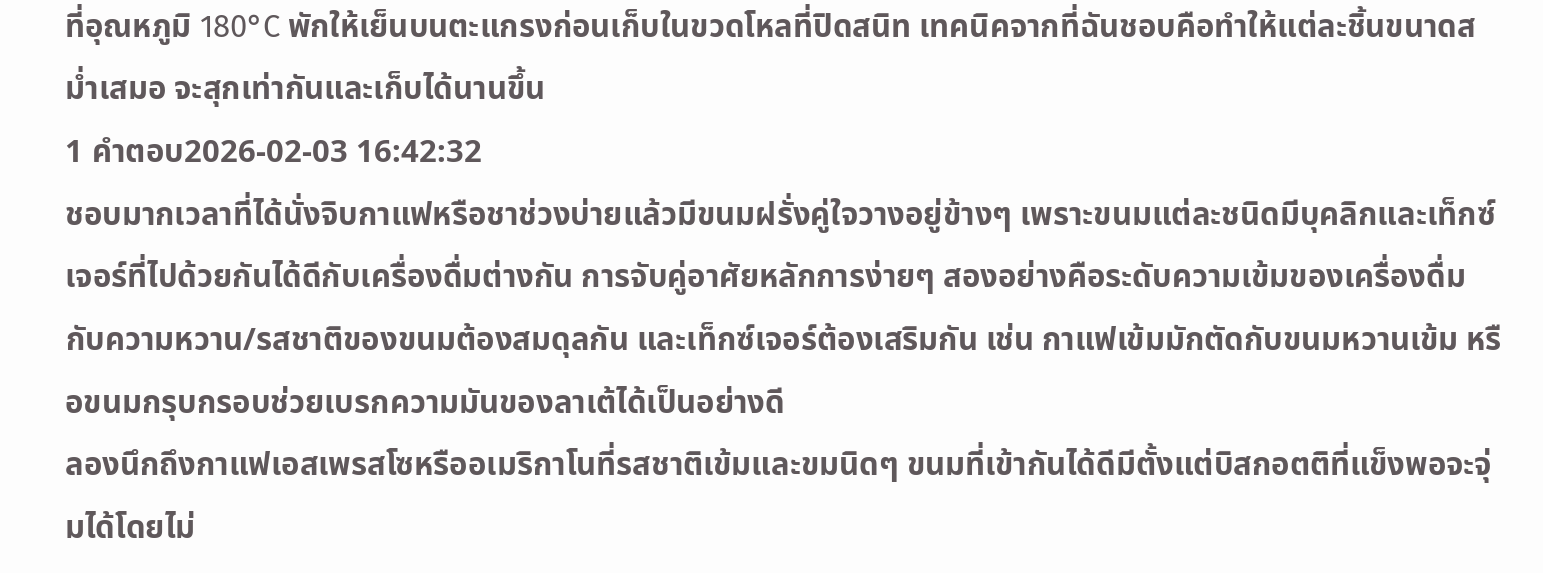ที่อุณหภูมิ 180°C พักให้เย็นบนตะแกรงก่อนเก็บในขวดโหลที่ปิดสนิท เทคนิคจากที่ฉันชอบคือทำให้แต่ละชิ้นขนาดสม่ำเสมอ จะสุกเท่ากันและเก็บได้นานขึ้น
1 คำตอบ2026-02-03 16:42:32
ชอบมากเวลาที่ได้นั่งจิบกาแฟหรือชาช่วงบ่ายแล้วมีขนมฝรั่งคู่ใจวางอยู่ข้างๆ เพราะขนมแต่ละชนิดมีบุคลิกและเท็กซ์เจอร์ที่ไปด้วยกันได้ดีกับเครื่องดื่มต่างกัน การจับคู่อาศัยหลักการง่ายๆ สองอย่างคือระดับความเข้มของเครื่องดื่มกับความหวาน/รสชาติของขนมต้องสมดุลกัน และเท็กซ์เจอร์ต้องเสริมกัน เช่น กาแฟเข้มมักตัดกับขนมหวานเข้ม หรือขนมกรุบกรอบช่วยเบรกความมันของลาเต้ได้เป็นอย่างดี
ลองนึกถึงกาแฟเอสเพรสโซหรืออเมริกาโนที่รสชาติเข้มและขมนิดๆ ขนมที่เข้ากันได้ดีมีตั้งแต่บิสกอตติที่แข็งพอจะจุ่มได้โดยไม่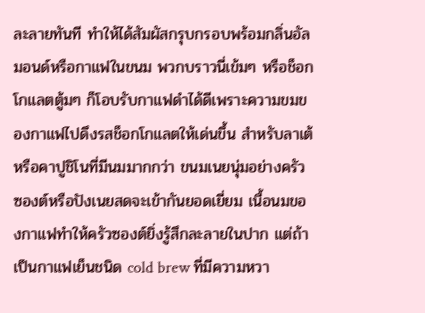ละลายทันที ทำให้ได้สัมผัสกรุบกรอบพร้อมกลิ่นอัลมอนด์หรือกาแฟในขนม พวกบราวนี่เข้มๆ หรือช็อกโกแลตตู้มๆ ก็โอบรับกาแฟดำได้ดีเพราะความขมของกาแฟไปดึงรสช็อกโกแลตให้เด่นขึ้น สำหรับลาเต้หรือคาปูชิโนที่มีนมมากกว่า ขนมเนยนุ่มอย่างครัวซองต์หรือปังเนยสดจะเข้ากันยอดเยี่ยม เนื้อนมของกาแฟทำให้ครัวซองต์ยิ่งรู้สึกละลายในปาก แต่ถ้าเป็นกาแฟเย็นชนิด cold brew ที่มีความหวา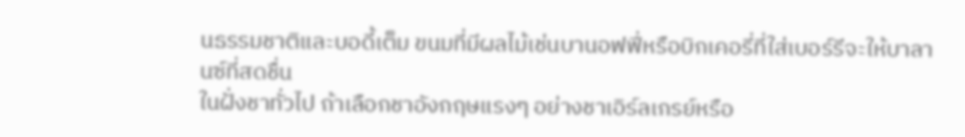นธรรมชาติและบอดี้เต็ม ขนมที่มีผลไม้เช่นบานอฟฟี่หรือบิกเคอรี่ที่ใส่เบอร์รีจะให้บาลานซ์ที่สดชื่น
ในฝั่งชาทั่วไป ถ้าเลือกชาอังกฤษแรงๆ อย่างชาเอิร์ลเกรย์หรือ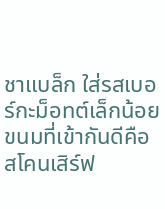ชาแบล็ก ใส่รสเบอร์กะม็อทต์เล็กน้อย ขนมที่เข้ากันดีคือสโคนเสิร์ฟ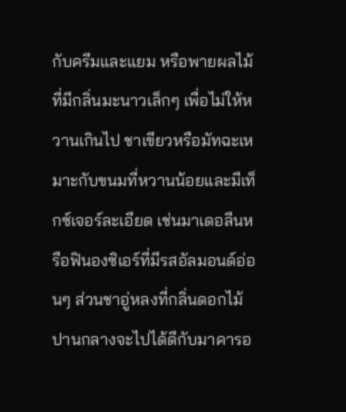กับครีมและแยม หรือพายผลไม้ที่มีกลิ่นมะนาวเล็กๆ เพื่อไม่ให้หวานเกินไป ชาเขียวหรือมัทฉะเหมาะกับขนมที่หวานน้อยและมีเท็กซ์เจอร์ละเอียด เช่นมาเดอลีนหรือฟินองซิเอร์ที่มีรสอัลมอนด์อ่อนๆ ส่วนชาอู่หลงที่กลิ่นดอกไม้ปานกลางจะไปได้ดีกับมาคารอ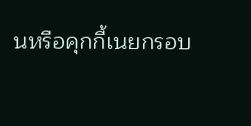นหรือคุกกี้เนยกรอบ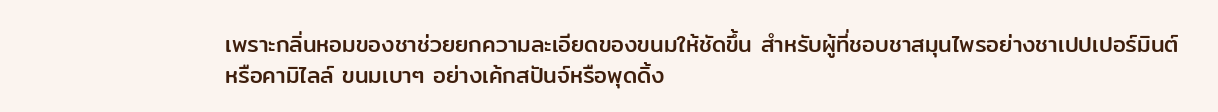เพราะกลิ่นหอมของชาช่วยยกความละเอียดของขนมให้ชัดขึ้น สำหรับผู้ที่ชอบชาสมุนไพรอย่างชาเปปเปอร์มินต์หรือคามิไลล์ ขนมเบาๆ อย่างเค้กสปันจ์หรือพุดดิ้ง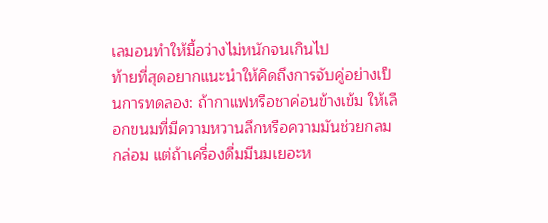เลมอนทำให้มื้อว่างไม่หนักจนเกินไป
ท้ายที่สุดอยากแนะนำให้คิดถึงการจับคู่อย่างเป็นการทดลอง: ถ้ากาแฟหรือชาค่อนข้างเข้ม ให้เลือกขนมที่มีความหวานลึกหรือความมันช่วยกลมกล่อม แต่ถ้าเครื่องดื่มมีนมเยอะห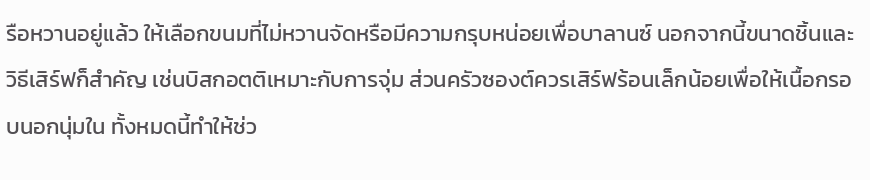รือหวานอยู่แล้ว ให้เลือกขนมที่ไม่หวานจัดหรือมีความกรุบหน่อยเพื่อบาลานซ์ นอกจากนี้ขนาดชิ้นและวิธีเสิร์ฟก็สำคัญ เช่นบิสกอตติเหมาะกับการจุ่ม ส่วนครัวซองต์ควรเสิร์ฟร้อนเล็กน้อยเพื่อให้เนื้อกรอบนอกนุ่มใน ทั้งหมดนี้ทำให้ช่ว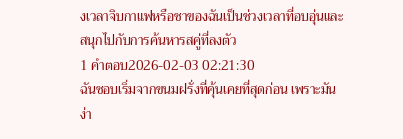งเวลาจิบกาแฟหรือชาของฉันเป็นช่วงเวลาที่อบอุ่นและสนุกไปกับการค้นหารสคู่ที่ลงตัว
1 คำตอบ2026-02-03 02:21:30
ฉันชอบเริ่มจากขนมฝรั่งที่คุ้นเคยที่สุดก่อน เพราะมันง่า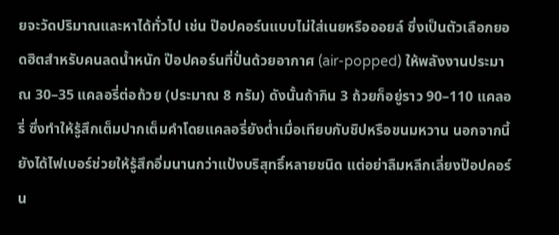ยจะวัดปริมาณและหาได้ทั่วไป เช่น ป๊อปคอร์นแบบไม่ใส่เนยหรือออยล์ ซึ่งเป็นตัวเลือกยอดฮิตสำหรับคนลดน้ำหนัก ป๊อปคอร์นที่ปั่นด้วยอากาศ (air-popped) ให้พลังงานประมาณ 30–35 แคลอรี่ต่อถ้วย (ประมาณ 8 กรัม) ดังนั้นถ้ากิน 3 ถ้วยก็อยู่ราว 90–110 แคลอรี่ ซึ่งทำให้รู้สึกเต็มปากเต็มคำโดยแคลอรี่ยังต่ำเมื่อเทียบกับชิปหรือขนมหวาน นอกจากนี้ยังได้ไฟเบอร์ช่วยให้รู้สึกอิ่มนานกว่าแป้งบริสุทธิ์หลายชนิด แต่อย่าลืมหลีกเลี่ยงป๊อปคอร์น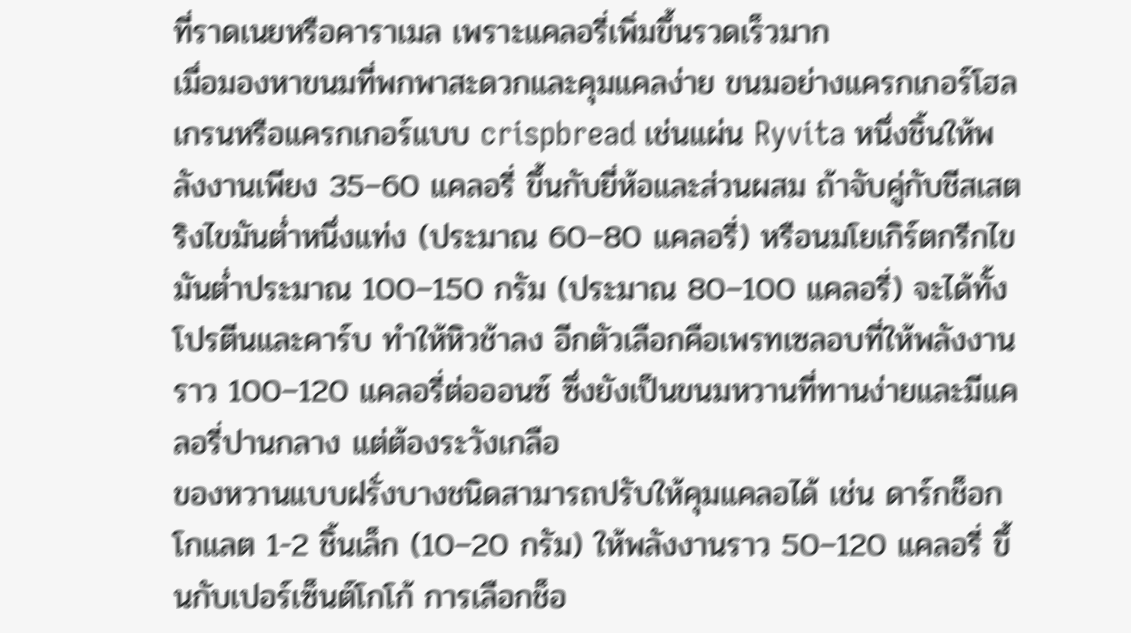ที่ราดเนยหรือคาราเมล เพราะแคลอรี่เพิ่มขึ้นรวดเร็วมาก
เมื่อมองหาขนมที่พกพาสะดวกและคุมแคลง่าย ขนมอย่างแครกเกอร์โฮลเกรนหรือแครกเกอร์แบบ crispbread เช่นแผ่น Ryvita หนึ่งชิ้นให้พลังงานเพียง 35–60 แคลอรี่ ขึ้นกับยี่ห้อและส่วนผสม ถ้าจับคู่กับชีสเสตริงไขมันต่ำหนึ่งแท่ง (ประมาณ 60–80 แคลอรี่) หรือนมโยเกิร์ตกรีกไขมันต่ำประมาณ 100–150 กรัม (ประมาณ 80–100 แคลอรี่) จะได้ทั้งโปรตีนและคาร์บ ทำให้หิวช้าลง อีกตัวเลือกคือเพรทเซลอบที่ให้พลังงานราว 100–120 แคลอรี่ต่อออนซ์ ซึ่งยังเป็นขนมหวานที่ทานง่ายและมีแคลอรี่ปานกลาง แต่ต้องระวังเกลือ
ของหวานแบบฝรั่งบางชนิดสามารถปรับให้คุมแคลอได้ เช่น ดาร์กช็อกโกแลต 1-2 ชิ้นเล็ก (10–20 กรัม) ให้พลังงานราว 50–120 แคลอรี่ ขึ้นกับเปอร์เซ็นต์โกโก้ การเลือกช็อ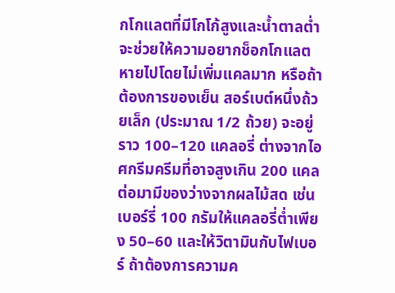กโกแลตที่มีโกโก้สูงและน้ำตาลต่ำจะช่วยให้ความอยากช็อกโกแลตหายไปโดยไม่เพิ่มแคลมาก หรือถ้าต้องการของเย็น สอร์เบต์หนึ่งถ้วยเล็ก (ประมาณ 1/2 ถ้วย) จะอยู่ราว 100–120 แคลอรี่ ต่างจากไอศกรีมครีมที่อาจสูงเกิน 200 แคล ต่อมามีของว่างจากผลไม้สด เช่น เบอร์รี่ 100 กรัมให้แคลอรี่ต่ำเพียง 50–60 และให้วิตามินกับไฟเบอร์ ถ้าต้องการความค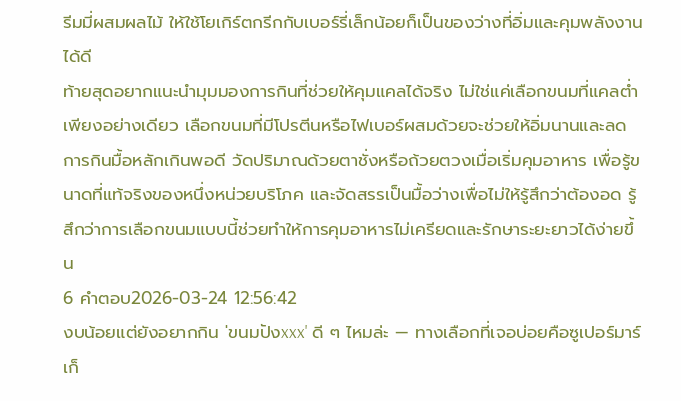รีมมี่ผสมผลไม้ ให้ใช้โยเกิร์ตกรีกกับเบอร์รี่เล็กน้อยก็เป็นของว่างที่อิ่มและคุมพลังงานได้ดี
ท้ายสุดอยากแนะนำมุมมองการกินที่ช่วยให้คุมแคลได้จริง ไม่ใช่แค่เลือกขนมที่แคลต่ำเพียงอย่างเดียว เลือกขนมที่มีโปรตีนหรือไฟเบอร์ผสมด้วยจะช่วยให้อิ่มนานและลดการกินมื้อหลักเกินพอดี วัดปริมาณด้วยตาชั่งหรือถ้วยตวงเมื่อเริ่มคุมอาหาร เพื่อรู้ขนาดที่แท้จริงของหนึ่งหน่วยบริโภค และจัดสรรเป็นมื้อว่างเพื่อไม่ให้รู้สึกว่าต้องอด รู้สึกว่าการเลือกขนมแบบนี้ช่วยทำให้การคุมอาหารไม่เครียดและรักษาระยะยาวได้ง่ายขึ้น
6 คำตอบ2026-03-24 12:56:42
งบน้อยแต่ยังอยากกิน 'ขนมปังxxx' ดี ๆ ไหมล่ะ — ทางเลือกที่เจอบ่อยคือซูเปอร์มาร์เก็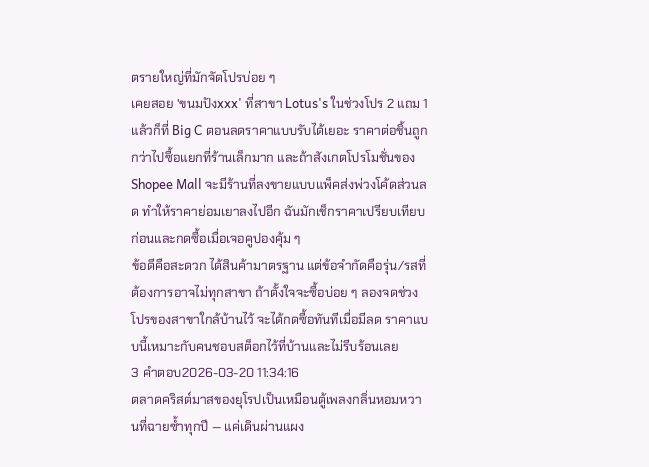ตรายใหญ่ที่มักจัดโปรบ่อย ๆ
เคยสอย 'ขนมปังxxx' ที่สาขา Lotus's ในช่วงโปร 2 แถม 1 แล้วก็ที่ Big C ตอนลดราคาแบบรับได้เยอะ ราคาต่อชิ้นถูกกว่าไปซื้อแยกที่ร้านเล็กมาก และถ้าสังเกตโปรโมชั่นของ Shopee Mall จะมีร้านที่ลงขายแบบแพ็คส่งพ่วงโค้ดส่วนลด ทำให้ราคาย่อมเยาลงไปอีก ฉันมักเช็กราคาเปรียบเทียบก่อนและกดซื้อเมื่อเจอคูปองคุ้ม ๆ
ข้อดีคือสะดวก ได้สินค้ามาตรฐาน แต่ข้อจำกัดคือรุ่น/รสที่ต้องการอาจไม่ทุกสาขา ถ้าตั้งใจจะซื้อบ่อย ๆ ลองจดช่วงโปรของสาขาใกล้บ้านไว้ จะได้กดซื้อทันทีเมื่อมีลด ราคาแบบนี้เหมาะกับคนชอบสต็อกไว้ที่บ้านและไม่รีบร้อนเลย
3 คำตอบ2026-03-20 11:34:16
ตลาดคริสต์มาสของยุโรปเป็นเหมือนตู้เพลงกลิ่นหอมหวานที่ฉายซ้ำทุกปี — แค่เดินผ่านแผง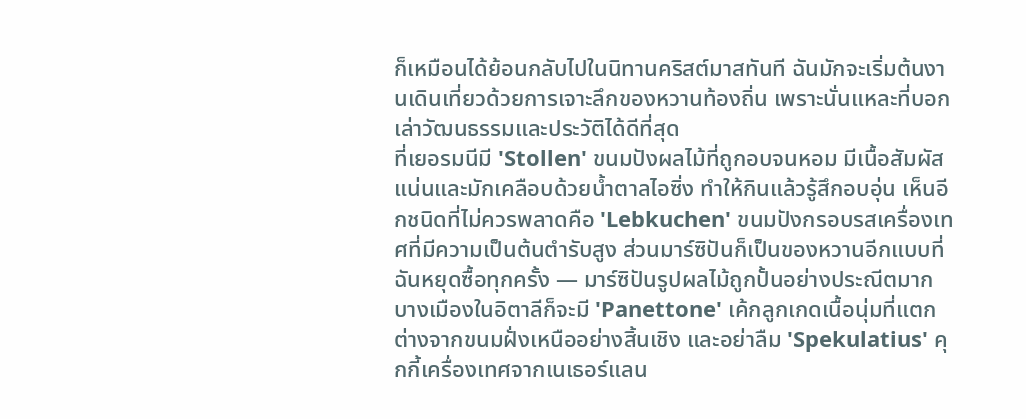ก็เหมือนได้ย้อนกลับไปในนิทานคริสต์มาสทันที ฉันมักจะเริ่มต้นงานเดินเที่ยวด้วยการเจาะลึกของหวานท้องถิ่น เพราะนั่นแหละที่บอกเล่าวัฒนธรรมและประวัติได้ดีที่สุด
ที่เยอรมนีมี 'Stollen' ขนมปังผลไม้ที่ถูกอบจนหอม มีเนื้อสัมผัสแน่นและมักเคลือบด้วยน้ำตาลไอซิ่ง ทำให้กินแล้วรู้สึกอบอุ่น เห็นอีกชนิดที่ไม่ควรพลาดคือ 'Lebkuchen' ขนมปังกรอบรสเครื่องเทศที่มีความเป็นต้นตำรับสูง ส่วนมาร์ซิปันก็เป็นของหวานอีกแบบที่ฉันหยุดซื้อทุกครั้ง — มาร์ซิปันรูปผลไม้ถูกปั้นอย่างประณีตมาก
บางเมืองในอิตาลีก็จะมี 'Panettone' เค้กลูกเกดเนื้อนุ่มที่แตกต่างจากขนมฝั่งเหนืออย่างสิ้นเชิง และอย่าลืม 'Spekulatius' คุกกี้เครื่องเทศจากเนเธอร์แลน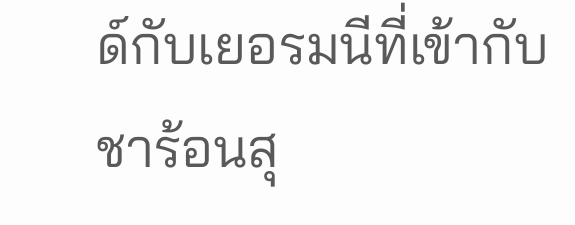ด์กับเยอรมนีที่เข้ากับชาร้อนสุ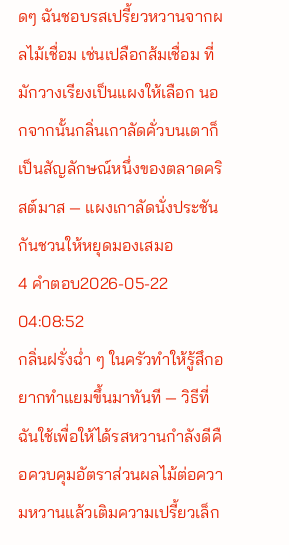ดๆ ฉันชอบรสเปรี้ยวหวานจากผลไม้เชื่อม เช่นเปลือกส้มเชื่อม ที่มักวางเรียงเป็นแผงให้เลือก นอกจากนั้นกลิ่นเกาลัดคั่วบนเตาก็เป็นสัญลักษณ์หนึ่งของตลาดคริสต์มาส — แผงเกาลัดนั่งประชันกันชวนให้หยุดมองเสมอ
4 คำตอบ2026-05-22 04:08:52
กลิ่นฝรั่งฉ่ำ ๆ ในครัวทำให้รู้สึกอยากทำแยมขึ้นมาทันที — วิธีที่ฉันใช้เพื่อให้ได้รสหวานกำลังดีคือควบคุมอัตราส่วนผลไม้ต่อความหวานแล้วเติมความเปรี้ยวเล็ก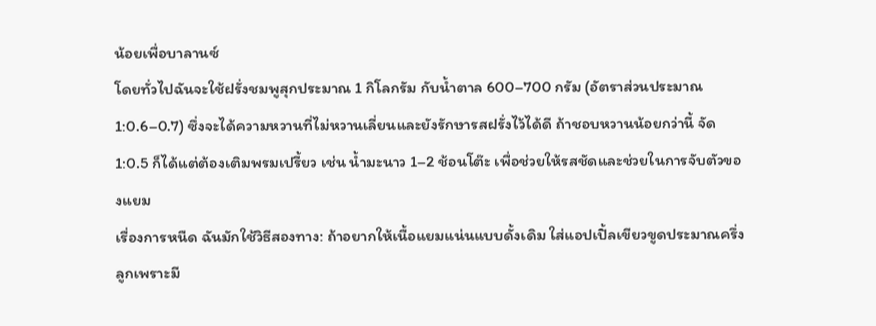น้อยเพื่อบาลานซ์
โดยทั่วไปฉันจะใช้ฝรั่งชมพูสุกประมาณ 1 กิโลกรัม กับน้ำตาล 600–700 กรัม (อัตราส่วนประมาณ 1:0.6–0.7) ซึ่งจะได้ความหวานที่ไม่หวานเลี่ยนและยังรักษารสฝรั่งไว้ได้ดี ถ้าชอบหวานน้อยกว่านี้ จัด 1:0.5 ก็ได้แต่ต้องเติมพรมเปรี้ยว เช่น น้ำมะนาว 1–2 ช้อนโต๊ะ เพื่อช่วยให้รสชัดและช่วยในการจับตัวของแยม
เรื่องการหนืด ฉันมักใช้วิธีสองทาง: ถ้าอยากให้เนื้อแยมแน่นแบบดั้งเดิม ใส่แอปเปิ้ลเขียวขูดประมาณครึ่งลูกเพราะมี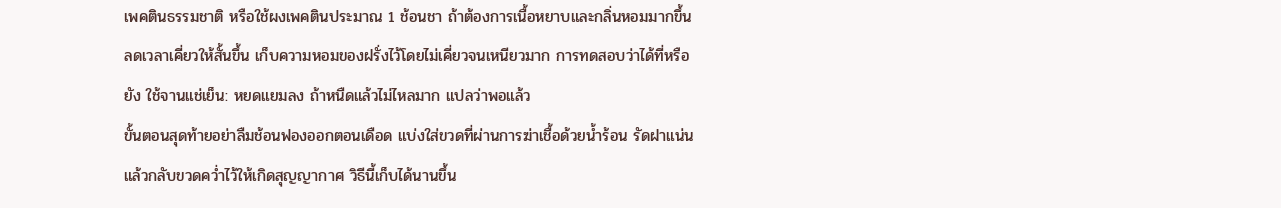เพคตินธรรมชาติ หรือใช้ผงเพคตินประมาณ 1 ช้อนชา ถ้าต้องการเนื้อหยาบและกลิ่นหอมมากขึ้น ลดเวลาเคี่ยวให้สั้นขึ้น เก็บความหอมของฝรั่งไว้โดยไม่เคี่ยวจนเหนียวมาก การทดสอบว่าได้ที่หรือยัง ใช้จานแช่เย็น: หยดแยมลง ถ้าหนืดแล้วไม่ไหลมาก แปลว่าพอแล้ว
ขั้นตอนสุดท้ายอย่าลืมช้อนฟองออกตอนเดือด แบ่งใส่ขวดที่ผ่านการฆ่าเชื้อด้วยน้ำร้อน รัดฝาแน่น แล้วกลับขวดคว่ำไว้ให้เกิดสุญญากาศ วิธีนี้เก็บได้นานขึ้น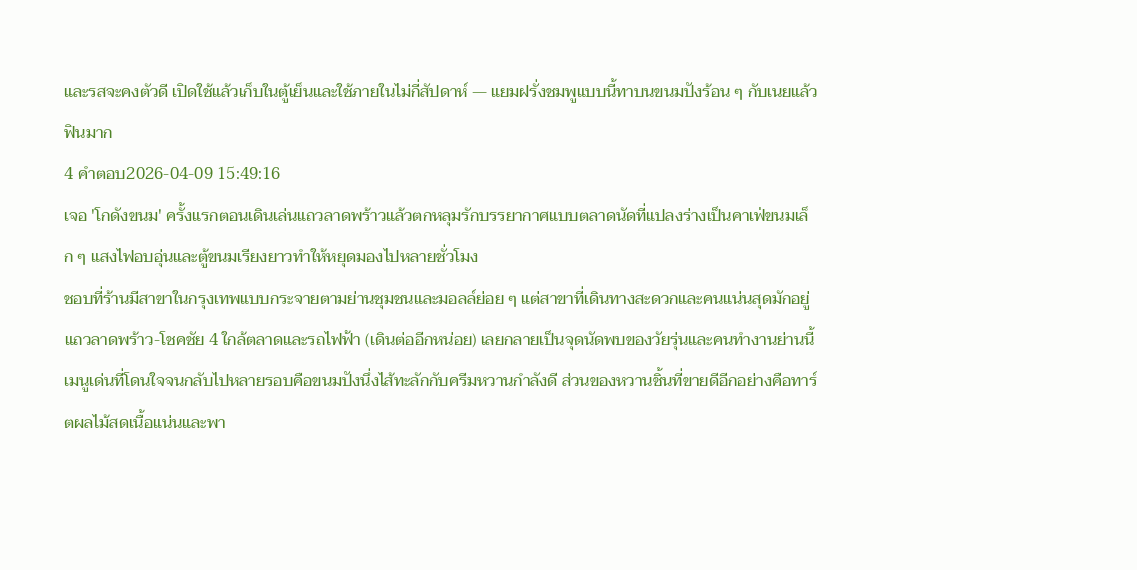และรสจะคงตัวดี เปิดใช้แล้วเก็บในตู้เย็นและใช้ภายในไม่กี่สัปดาห์ — แยมฝรั่งชมพูแบบนี้ทาบนขนมปังร้อน ๆ กับเนยแล้วฟินมาก
4 คำตอบ2026-04-09 15:49:16
เจอ 'โกดังขนม' ครั้งแรกตอนเดินเล่นแถวลาดพร้าวแล้วตกหลุมรักบรรยากาศแบบตลาดนัดที่แปลงร่างเป็นคาเฟ่ขนมเล็ก ๆ แสงไฟอบอุ่นและตู้ขนมเรียงยาวทำให้หยุดมองไปหลายชั่วโมง
ชอบที่ร้านมีสาขาในกรุงเทพแบบกระจายตามย่านชุมชนและมอลล์ย่อย ๆ แต่สาขาที่เดินทางสะดวกและคนแน่นสุดมักอยู่แถวลาดพร้าว-โชคชัย 4 ใกล้ตลาดและรถไฟฟ้า (เดินต่ออีกหน่อย) เลยกลายเป็นจุดนัดพบของวัยรุ่นและคนทำงานย่านนี้
เมนูเด่นที่โดนใจจนกลับไปหลายรอบคือขนมปังนึ่งไส้ทะลักกับครีมหวานกำลังดี ส่วนของหวานชิ้นที่ขายดีอีกอย่างคือทาร์ตผลไม้สดเนื้อแน่นและพา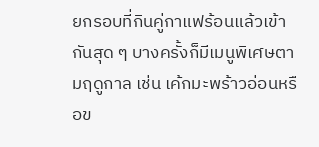ยกรอบที่กินคู่กาแฟร้อนแล้วเข้ากันสุด ๆ บางครั้งก็มีเมนูพิเศษตามฤดูกาล เช่น เค้กมะพร้าวอ่อนหรือข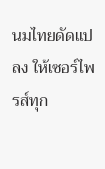นมไทยดัดแปลง ให้เซอร์ไพรส์ทุก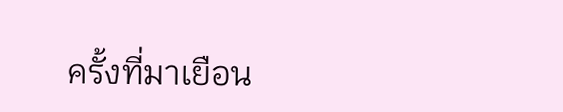ครั้งที่มาเยือน